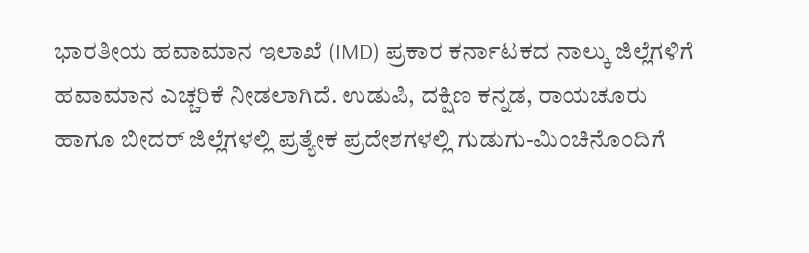ಭಾರತೀಯ ಹವಾಮಾನ ಇಲಾಖೆ (IMD) ಪ್ರಕಾರ ಕರ್ನಾಟಕದ ನಾಲ್ಕು ಜಿಲ್ಲೆಗಳಿಗೆ ಹವಾಮಾನ ಎಚ್ಚರಿಕೆ ನೀಡಲಾಗಿದೆ. ಉಡುಪಿ, ದಕ್ಷಿಣ ಕನ್ನಡ, ರಾಯಚೂರು ಹಾಗೂ ಬೀದರ್ ಜಿಲ್ಲೆಗಳಲ್ಲಿ ಪ್ರತ್ಯೇಕ ಪ್ರದೇಶಗಳಲ್ಲಿ ಗುಡುಗು-ಮಿಂಚಿನೊಂದಿಗೆ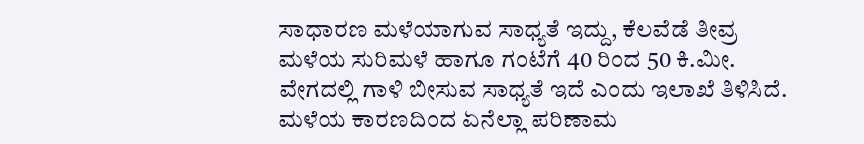ಸಾಧಾರಣ ಮಳೆಯಾಗುವ ಸಾಧ್ಯತೆ ಇದ್ದು, ಕೆಲವೆಡೆ ತೀವ್ರ ಮಳೆಯ ಸುರಿಮಳೆ ಹಾಗೂ ಗಂಟೆಗೆ 40 ರಿಂದ 50 ಕಿ.ಮೀ. ವೇಗದಲ್ಲಿ ಗಾಳಿ ಬೀಸುವ ಸಾಧ್ಯತೆ ಇದೆ ಎಂದು ಇಲಾಖೆ ತಿಳಿಸಿದೆ.
ಮಳೆಯ ಕಾರಣದಿಂದ ಏನೆಲ್ಲಾ ಪರಿಣಾಮ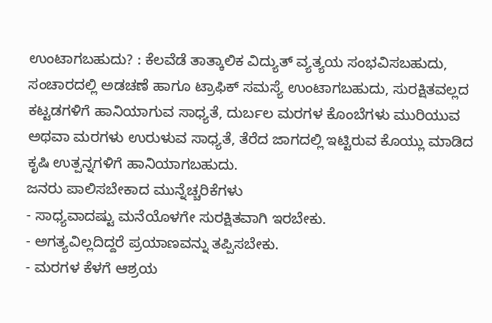ಉಂಟಾಗಬಹುದು? : ಕೆಲವೆಡೆ ತಾತ್ಕಾಲಿಕ ವಿದ್ಯುತ್ ವ್ಯತ್ಯಯ ಸಂಭವಿಸಬಹುದು, ಸಂಚಾರದಲ್ಲಿ ಅಡಚಣೆ ಹಾಗೂ ಟ್ರಾಫಿಕ್ ಸಮಸ್ಯೆ ಉಂಟಾಗಬಹುದು, ಸುರಕ್ಷಿತವಲ್ಲದ ಕಟ್ಟಡಗಳಿಗೆ ಹಾನಿಯಾಗುವ ಸಾಧ್ಯತೆ, ದುರ್ಬಲ ಮರಗಳ ಕೊಂಬೆಗಳು ಮುರಿಯುವ ಅಥವಾ ಮರಗಳು ಉರುಳುವ ಸಾಧ್ಯತೆ, ತೆರೆದ ಜಾಗದಲ್ಲಿ ಇಟ್ಟಿರುವ ಕೊಯ್ಲು ಮಾಡಿದ ಕೃಷಿ ಉತ್ಪನ್ನಗಳಿಗೆ ಹಾನಿಯಾಗಬಹುದು.
ಜನರು ಪಾಲಿಸಬೇಕಾದ ಮುನ್ನೆಚ್ಚರಿಕೆಗಳು
- ಸಾಧ್ಯವಾದಷ್ಟು ಮನೆಯೊಳಗೇ ಸುರಕ್ಷಿತವಾಗಿ ಇರಬೇಕು.
- ಅಗತ್ಯವಿಲ್ಲದಿದ್ದರೆ ಪ್ರಯಾಣವನ್ನು ತಪ್ಪಿಸಬೇಕು.
- ಮರಗಳ ಕೆಳಗೆ ಆಶ್ರಯ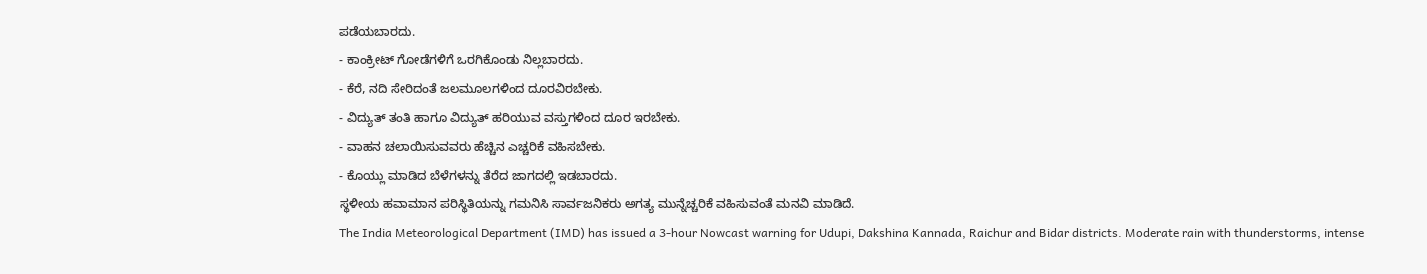ಪಡೆಯಬಾರದು.
- ಕಾಂಕ್ರೀಟ್ ಗೋಡೆಗಳಿಗೆ ಒರಗಿಕೊಂಡು ನಿಲ್ಲಬಾರದು.
- ಕೆರೆ, ನದಿ ಸೇರಿದಂತೆ ಜಲಮೂಲಗಳಿಂದ ದೂರವಿರಬೇಕು.
- ವಿದ್ಯುತ್ ತಂತಿ ಹಾಗೂ ವಿದ್ಯುತ್ ಹರಿಯುವ ವಸ್ತುಗಳಿಂದ ದೂರ ಇರಬೇಕು.
- ವಾಹನ ಚಲಾಯಿಸುವವರು ಹೆಚ್ಚಿನ ಎಚ್ಚರಿಕೆ ವಹಿಸಬೇಕು.
- ಕೊಯ್ಲು ಮಾಡಿದ ಬೆಳೆಗಳನ್ನು ತೆರೆದ ಜಾಗದಲ್ಲಿ ಇಡಬಾರದು.
ಸ್ಥಳೀಯ ಹವಾಮಾನ ಪರಿಸ್ಥಿತಿಯನ್ನು ಗಮನಿಸಿ ಸಾರ್ವಜನಿಕರು ಅಗತ್ಯ ಮುನ್ನೆಚ್ಚರಿಕೆ ವಹಿಸುವಂತೆ ಮನವಿ ಮಾಡಿದೆ.
The India Meteorological Department (IMD) has issued a 3-hour Nowcast warning for Udupi, Dakshina Kannada, Raichur and Bidar districts. Moderate rain with thunderstorms, intense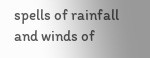spells of rainfall and winds of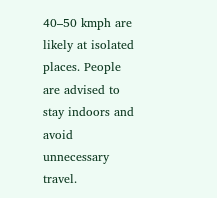40–50 kmph are likely at isolated places. People are advised to stay indoors and avoid unnecessary travel.